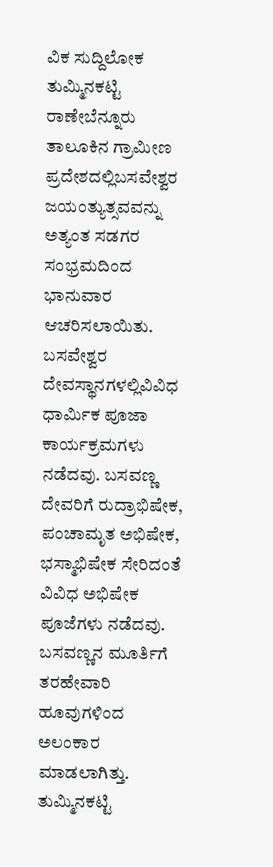ವಿಕ ಸುದ್ದಿಲೋಕ ತುಮ್ಮಿನಕಟ್ಟಿ
ರಾಣೇಬೆನ್ನೂರು ತಾಲೂಕಿನ ಗ್ರಾಮೀಣ ಪ್ರದೇಶದಲ್ಲಿಬಸವೇಶ್ವರ ಜಯಂತ್ಯುತ್ಸವವನ್ನು ಅತ್ಯಂತ ಸಡಗರ ಸಂಭ್ರಮದಿಂದ ಭಾನುವಾರ ಆಚರಿಸಲಾಯಿತು.
ಬಸವೇಶ್ವರ ದೇವಸ್ಥಾನಗಳಲ್ಲಿವಿವಿಧ ಧಾರ್ಮಿಕ ಪೂಜಾ ಕಾರ್ಯಕ್ರಮಗಳು ನಡೆದವು. ಬಸವಣ್ಣ ದೇವರಿಗೆ ರುದ್ರಾಭಿಷೇಕ, ಪಂಚಾಮೃತ ಅಭಿಷೇಕ, ಭಸ್ಮಾಭಿಷೇಕ ಸೇರಿದಂತೆ ವಿವಿಧ ಅಭಿಷೇಕ ಪೂಜೆಗಳು ನಡೆದವು. ಬಸವಣ್ಣನ ಮೂರ್ತಿಗೆ ತರಹೇವಾರಿ ಹೂವುಗಳಿಂದ ಅಲಂಕಾರ ಮಾಡಲಾಗಿತ್ತು.
ತುಮ್ಮಿನಕಟ್ಟಿ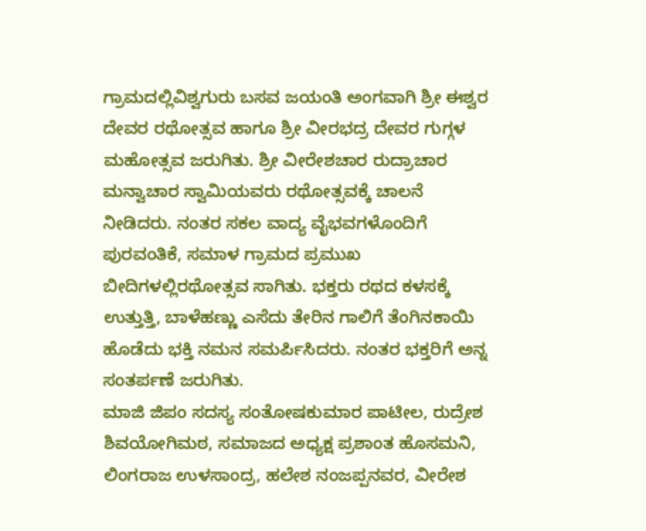ಗ್ರಾಮದಲ್ಲಿವಿಶ್ವಗುರು ಬಸವ ಜಯಂತಿ ಅಂಗವಾಗಿ ಶ್ರೀ ಈಶ್ವರ ದೇವರ ರಥೋತ್ಸವ ಹಾಗೂ ಶ್ರೀ ವೀರಭದ್ರ ದೇವರ ಗುಗ್ಗಳ ಮಹೋತ್ಸವ ಜರುಗಿತು. ಶ್ರೀ ವೀರೇಶಚಾರ ರುದ್ರಾಚಾರ ಮನ್ವಾಚಾರ ಸ್ವಾಮಿಯವರು ರಥೋತ್ಸವಕ್ಕೆ ಚಾಲನೆ ನೀಡಿದರು. ನಂತರ ಸಕಲ ವಾದ್ಯ ವೈಭವಗಳೊಂದಿಗೆ ಪುರವಂತಿಕೆ, ಸಮಾಳ ಗ್ರಾಮದ ಪ್ರಮುಖ ಬೀದಿಗಳಲ್ಲಿರಥೋತ್ಸವ ಸಾಗಿತು. ಭಕ್ತರು ರಥದ ಕಳಸಕ್ಕೆ ಉತ್ತುತ್ತಿ, ಬಾಳೆಹಣ್ಣು ಎಸೆದು ತೇರಿನ ಗಾಲಿಗೆ ತೆಂಗಿನಕಾಯಿ ಹೊಡೆದು ಭಕ್ತಿ ನಮನ ಸಮರ್ಪಿಸಿದರು. ನಂತರ ಭಕ್ತರಿಗೆ ಅನ್ನ ಸಂತರ್ಪಣೆ ಜರುಗಿತು.
ಮಾಜಿ ಜಿಪಂ ಸದಸ್ಯ ಸಂತೋಷಕುಮಾರ ಪಾಟೀಲ, ರುದ್ರೇಶ ಶಿವಯೋಗಿಮಠ, ಸಮಾಜದ ಅಧ್ಯಕ್ಷ ಪ್ರಶಾಂತ ಹೊಸಮನಿ, ಲಿಂಗರಾಜ ಉಳಸಾಂದ್ರ, ಹಲೇಶ ನಂಜಪ್ಪನವರ, ವೀರೇಶ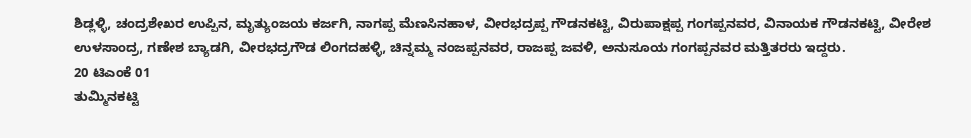ಶಿಡ್ಲಳ್ಳಿ, ಚಂದ್ರಶೇಖರ ಉಪ್ಪಿನ, ಮೃತ್ಯುಂಜಯ ಕರ್ಜಗಿ, ನಾಗಪ್ಪ ಮೆಣಸಿನಹಾಳ, ವೀರಭದ್ರಪ್ಪ ಗೌಡನಕಟ್ಟಿ, ವಿರುಪಾಕ್ಷಪ್ಪ ಗಂಗಪ್ಪನವರ, ವಿನಾಯಕ ಗೌಡನಕಟ್ಟಿ, ವೀರೇಶ ಉಳಸಾಂದ್ರ, ಗಣೇಶ ಬ್ಯಾಡಗಿ, ವೀರಭದ್ರಗೌಡ ಲಿಂಗದಹಳ್ಳಿ, ಚಿನ್ನಮ್ಮ ನಂಜಪ್ಪನವರ, ರಾಜಪ್ಪ ಜವಳಿ, ಅನುಸೂಯ ಗಂಗಪ್ಪನವರ ಮತ್ತಿತರರು ಇದ್ದರು.
20 ಟಿಎಂಕೆ 01
ತುಮ್ಮಿನಕಟ್ಟಿ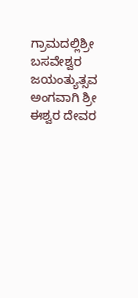ಗ್ರಾಮದಲ್ಲಿಶ್ರೀ ಬಸವೇಶ್ವರ ಜಯಂತ್ಯುತ್ಸವ ಅಂಗವಾಗಿ ಶ್ರೀ ಈಶ್ವರ ದೇವರ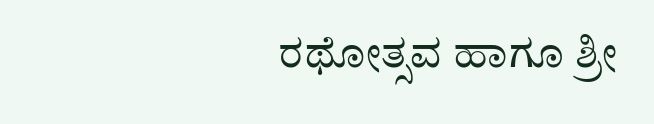ರಥೋತ್ಸವ ಹಾಗೂ ಶ್ರೀ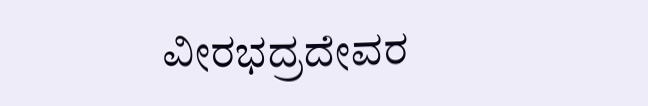ವೀರಭದ್ರದೇವರ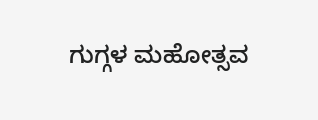ಗುಗ್ಗಳ ಮಹೋತ್ಸವ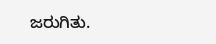ಜರುಗಿತು.